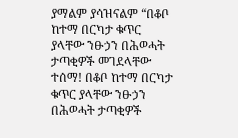ያማልም ያሳዝናልም “በቆቦ ከተማ በርካታ ቁጥር ያላቸው ንፁኃን በሕወሓት ታጣቂዎች መገደላቸው ተሰማ! በቆቦ ከተማ በርካታ ቁጥር ያላቸው ንፁኃን በሕወሓት ታጣቂዎች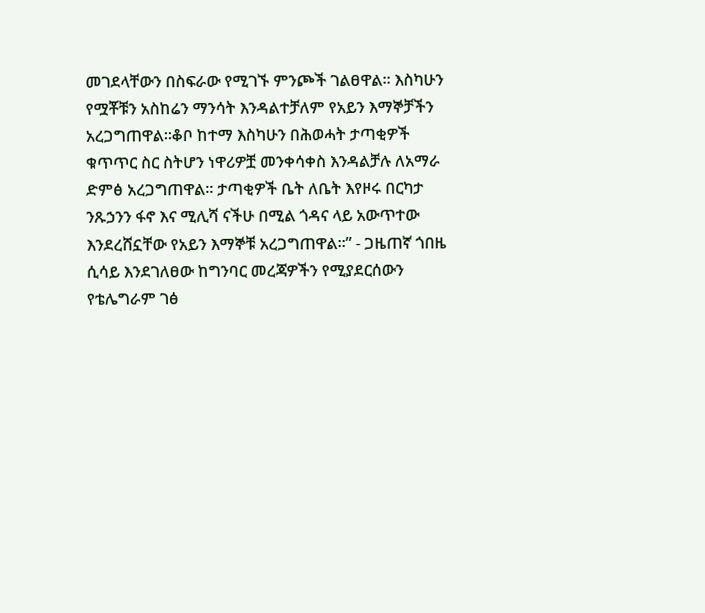መገደላቸውን በስፍራው የሚገኙ ምንጮች ገልፀዋል። እስካሁን የሟቾቹን አስከሬን ማንሳት እንዳልተቻለም የአይን እማኞቻችን አረጋግጠዋል።ቆቦ ከተማ እስካሁን በሕወሓት ታጣቂዎች ቁጥጥር ስር ስትሆን ነዋሪዎቿ መንቀሳቀስ እንዳልቻሉ ለአማራ ድምፅ አረጋግጠዋል። ታጣቂዎች ቤት ለቤት እየዞሩ በርካታ ንጹኃንን ፋኖ እና ሚሊሻ ናችሁ በሚል ጎዳና ላይ አውጥተው እንደረሸኗቸው የአይን እማኞቹ አረጋግጠዋል።” - ጋዜጠኛ ጎበዜ ሲሳይ እንደገለፀው ከግንባር መረጃዎችን የሚያደርሰውን የቴሌግራም ገፅ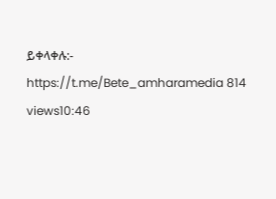ይቀላቀሉ:- https://t.me/Bete_amharamedia 814 views10:46